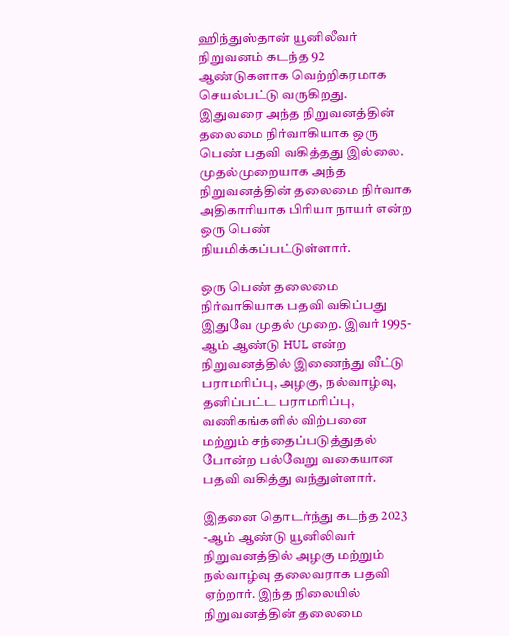ஹிந்துஸ்தான் யூனிலீவர் நிறுவனம் கடந்த 92 ஆண்டுகளாக வெற்றிகரமாக செயல்பட்டு வருகிறது. இதுவரை அந்த நிறுவனத்தின் தலைமை நிர்வாகியாக ஒரு பெண் பதவி வகித்தது இல்லை. முதல்முறையாக அந்த நிறுவனத்தின் தலைமை நிர்வாக அதிகாரியாக பிரியா நாயர் என்ற ஒரு பெண் நியமிக்கப்பட்டுள்ளார்.

ஒரு பெண் தலைமை நிர்வாகியாக பதவி வகிப்பது இதுவே முதல் முறை. இவர் 1995-ஆம் ஆண்டு HUL என்ற நிறுவனத்தில் இணைந்து வீட்டு பராமரிப்பு, அழகு, நல்வாழ்வு, தனிப்பட்ட பராமரிப்பு, வணிகங்களில் விற்பனை மற்றும் சந்தைப்படுத்துதல் போன்ற பல்வேறு வகையான பதவி வகித்து வந்துள்ளார்.

இதனை தொடர்ந்து கடந்த 2023 -ஆம் ஆண்டு யூனிலிவர் நிறுவனத்தில் அழகு மற்றும் நல்வாழ்வு தலைவராக பதவி ஏற்றார். இந்த நிலையில் நிறுவனத்தின் தலைமை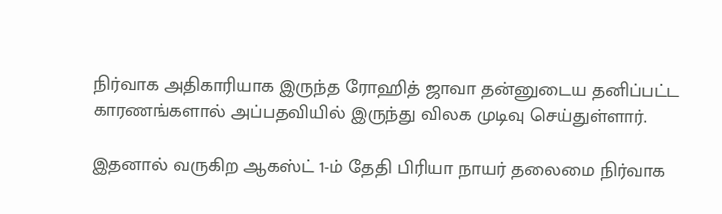நிர்வாக அதிகாரியாக இருந்த ரோஹித் ஜாவா தன்னுடைய தனிப்பட்ட காரணங்களால் அப்பதவியில் இருந்து விலக முடிவு செய்துள்ளார்.

இதனால் வருகிற ஆகஸ்ட் 1-ம் தேதி பிரியா நாயர் தலைமை நிர்வாக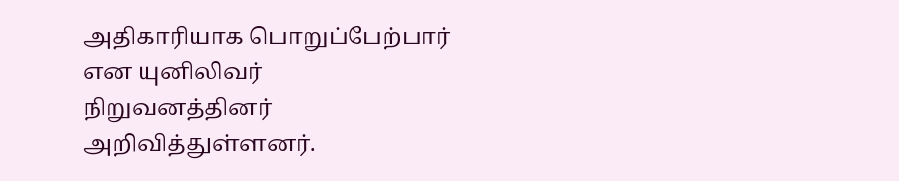அதிகாரியாக பொறுப்பேற்பார் என யுனிலிவர் நிறுவனத்தினர் அறிவித்துள்ளனர்.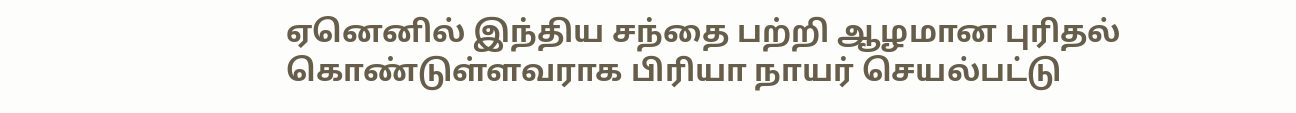ஏனெனில்‌ இந்திய சந்தை பற்றி ஆழமான புரிதல் கொண்டுள்ளவராக பிரியா நாயர் செயல்பட்டு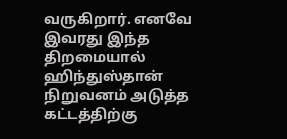வருகிறார். எனவே இவரது இந்த திறமையால் ஹிந்துஸ்தான் நிறுவனம் அடுத்த கட்டத்திற்கு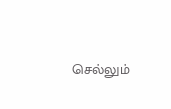செல்லும்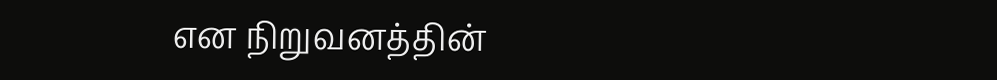என நிறுவனத்தின்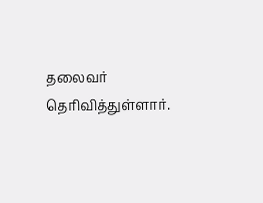தலைவர் தெரிவித்துள்ளார்.